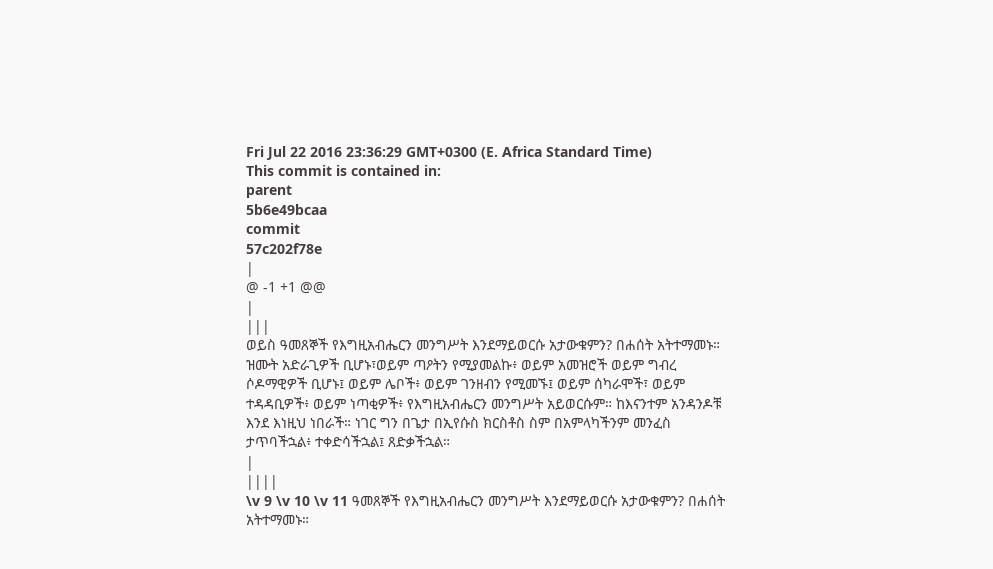Fri Jul 22 2016 23:36:29 GMT+0300 (E. Africa Standard Time)
This commit is contained in:
parent
5b6e49bcaa
commit
57c202f78e
|
@ -1 +1 @@
|
|||
ወይስ ዓመጸኞች የእግዚአብሔርን መንግሥት እንደማይወርሱ አታውቁምን? በሐሰት አትተማመኑ። ዝሙት አድራጊዎች ቢሆኑ፣ወይም ጣዖትን የሚያመልኩ፥ ወይም አመዝሮች ወይም ግብረ ሶዶማዊዎች ቢሆኑ፤ ወይም ሌቦች፥ ወይም ገንዘብን የሚመኙ፤ ወይም ሰካራሞች፣ ወይም ተዳዳቢዎች፥ ወይም ነጣቂዎች፥ የእግዚአብሔርን መንግሥት አይወርሱም። ከእናንተም አንዳንዶቹ እንደ እነዚህ ነበራች። ነገር ግን በጌታ በኢየሱስ ክርስቶስ ስም በአምላካችንም መንፈስ ታጥባችኋል፥ ተቀድሳችኋል፤ ጸድቃችኋል።
|
||||
\v 9 \v 10 \v 11 ዓመጸኞች የእግዚአብሔርን መንግሥት እንደማይወርሱ አታውቁምን? በሐሰት አትተማመኑ።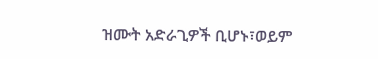ዝሙት አድራጊዎች ቢሆኑ፣ወይም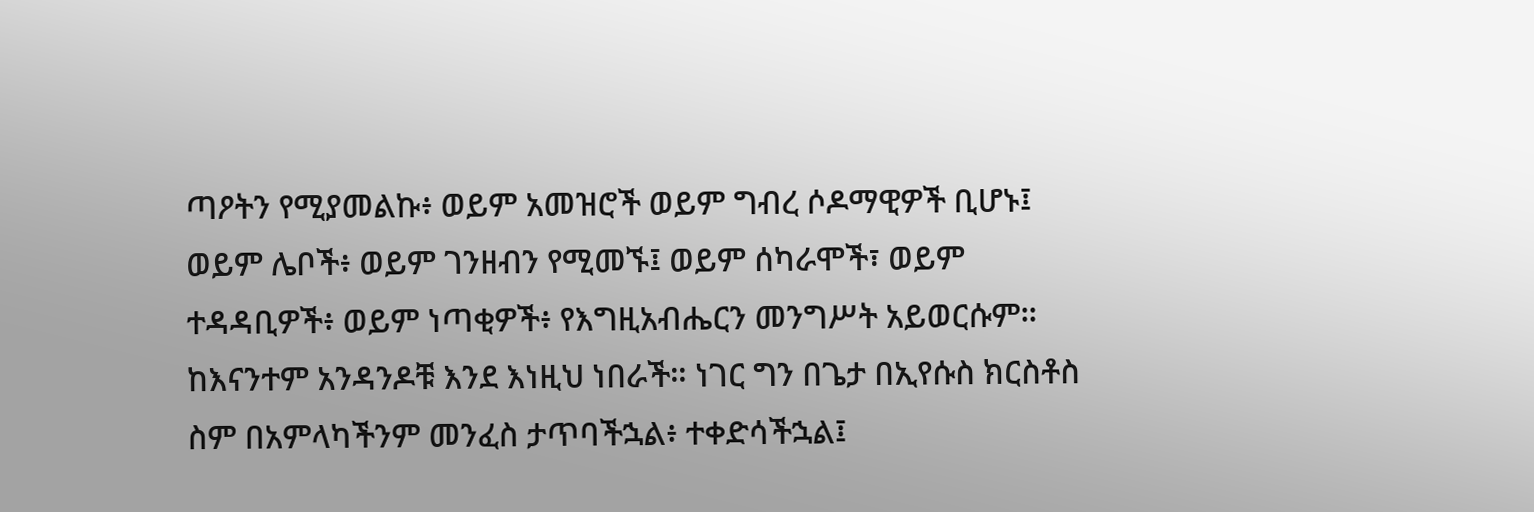ጣዖትን የሚያመልኩ፥ ወይም አመዝሮች ወይም ግብረ ሶዶማዊዎች ቢሆኑ፤ ወይም ሌቦች፥ ወይም ገንዘብን የሚመኙ፤ ወይም ሰካራሞች፣ ወይም ተዳዳቢዎች፥ ወይም ነጣቂዎች፥ የእግዚአብሔርን መንግሥት አይወርሱም። ከእናንተም አንዳንዶቹ እንደ እነዚህ ነበራች። ነገር ግን በጌታ በኢየሱስ ክርስቶስ ስም በአምላካችንም መንፈስ ታጥባችኋል፥ ተቀድሳችኋል፤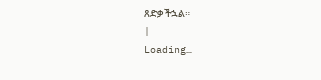ጸድቃችኋል።
|
Loading…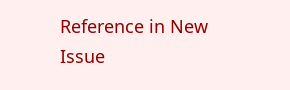Reference in New Issue